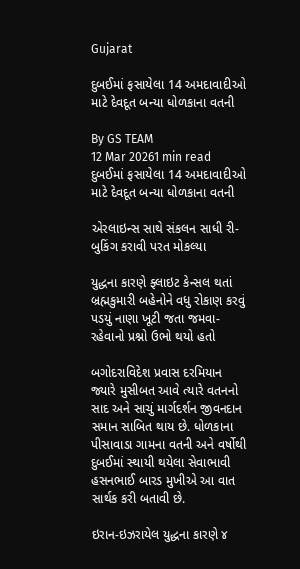Gujarat

દુબઈમાં ફસાયેલા 14 અમદાવાદીઓ માટે દેવદૂત બન્યા ધોળકાના વતની

By GS TEAM
12 Mar 20261 min read
દુબઈમાં ફસાયેલા 14 અમદાવાદીઓ માટે દેવદૂત બન્યા ધોળકાના વતની

એરલાઇન્સ સાથે સંકલન સાધી રી-બુકિંગ કરાવી પરત મોકલ્યા

યુદ્ધના કારણે ફ્લાઇટ કેન્સલ થતાં બ્રહ્મકુમારી બહેનોને વધુ રોકાણ કરવું પડયું નાણા ખૂટી જતા જમવા-રહેવાનો પ્રશ્નો ઉભો થયો હતો

બગોદરાવિદેશ પ્રવાસ દરમિયાન જ્યારે મુસીબત આવે ત્યારે વતનનો સાદ અને સાચું માર્ગદર્શન જીવનદાન સમાન સાબિત થાય છે. ધોળકાના પીસાવાડા ગામના વતની અને વર્ષોથી દુબઈમાં સ્થાયી થયેલા સેવાભાવી હસનભાઈ બારડ મુખીએ આ વાત સાર્થક કરી બતાવી છે.

ઇરાન-ઇઝરાયેલ યુદ્ધના કારણે ૪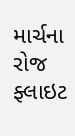માર્ચના રોજ ફ્લાઇટ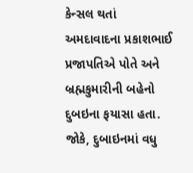કેન્સલ થતાં અમદાવાદના પ્રકાશભાઈ પ્રજાપતિએ પોતે અને બ્રહ્મકુમારીની બહેનો દુબઇના ફયાસા હતા. જોકે, દુબાઇનમાં વધુ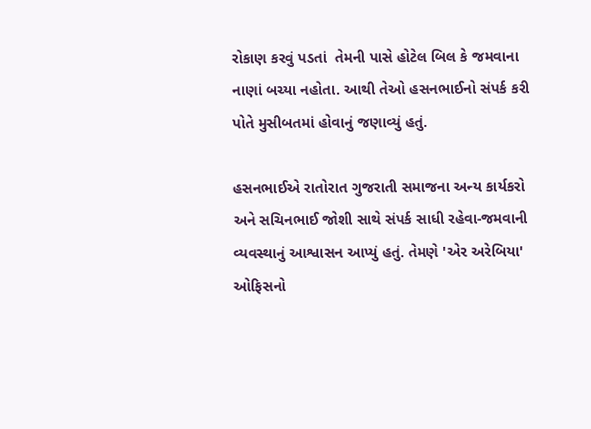રોકાણ કરવું પડતાં  તેમની પાસે હોટેલ બિલ કે જમવાના નાણાં બચ્યા નહોતા. આથી તેઓ હસનભાઈનો સંપર્ક કરી પોતે મુસીબતમાં હોવાનું જણાવ્યું હતું.

હસનભાઈએ રાતોરાત ગુજરાતી સમાજના અન્ય કાર્યકરો અને સચિનભાઈ જોશી સાથે સંપર્ક સાધી રહેવા-જમવાની વ્યવસ્થાનું આશ્વાસન આપ્યું હતું. તેમણે 'એર અરેબિયા' ઓફિસનો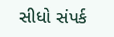સીધો સંપર્ક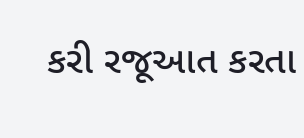કરી રજૂઆત કરતા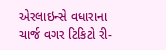એરલાઇન્સે વધારાના ચાર્જ વગર ટિકિટો રી-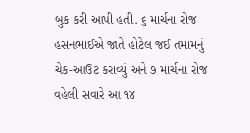બુક કરી આપી હતી. ૬ માર્ચના રોજ હસનભાઈએ જાતે હોટેલ જઈ તમામનું ચેક-આઉટ કરાવ્યું અને ૭ માર્ચના રોજ વહેલી સવારે આ ૧૪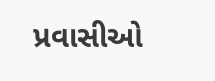પ્રવાસીઓ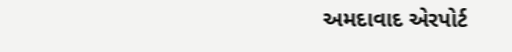અમદાવાદ એરપોર્ટ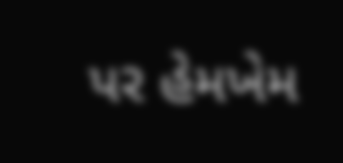પર હેમખેમ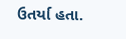ઉતર્યા હતા.